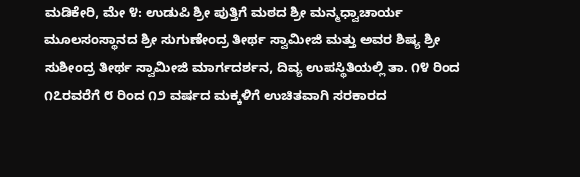ಮಡಿಕೇರಿ, ಮೇ ೪: ಉಡುಪಿ ಶ್ರೀ ಪುತ್ತಿಗೆ ಮಠದ ಶ್ರೀ ಮನ್ಮಧ್ವಾಚಾರ್ಯ ಮೂಲಸಂಸ್ಥಾನದ ಶ್ರೀ ಸುಗುಣೇಂದ್ರ ತೀರ್ಥ ಸ್ವಾಮೀಜಿ ಮತ್ತು ಅವರ ಶಿಷ್ಯ ಶ್ರೀ ಸುಶೀಂದ್ರ ತೀರ್ಥ ಸ್ವಾಮೀಜಿ ಮಾರ್ಗದರ್ಶನ, ದಿವ್ಯ ಉಪಸ್ಥಿತಿಯಲ್ಲಿ ತಾ. ೧೪ ರಿಂದ ೧೭ರವರೆಗೆ ೮ ರಿಂದ ೧೨ ವರ್ಷದ ಮಕ್ಕಳಿಗೆ ಉಚಿತವಾಗಿ ಸರಕಾರದ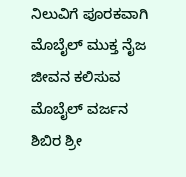ನಿಲುವಿಗೆ ಪೂರಕವಾಗಿ ಮೊಬೈಲ್ ಮುಕ್ತ ನೈಜ ಜೀವನ ಕಲಿಸುವ ಮೊಬೈಲ್ ವರ್ಜನ ಶಿಬಿರ ಶ್ರೀ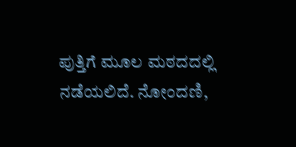ಪುತ್ತಿಗೆ ಮೂಲ ಮಠದದಲ್ಲಿ ನಡೆಯಲಿದೆ. ನೋಂದಣಿ,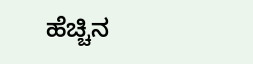ಹೆಚ್ಚಿನ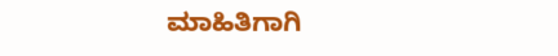ಮಾಹಿತಿಗಾಗಿ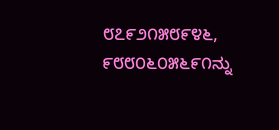೮೭೯೨೧೫೮೯೪೬, ೯೮೮೦೬೦೫೬೯೧ನ್ನು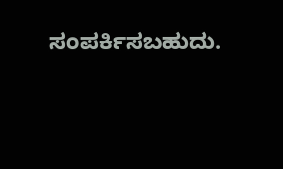ಸಂಪರ್ಕಿಸಬಹುದು.